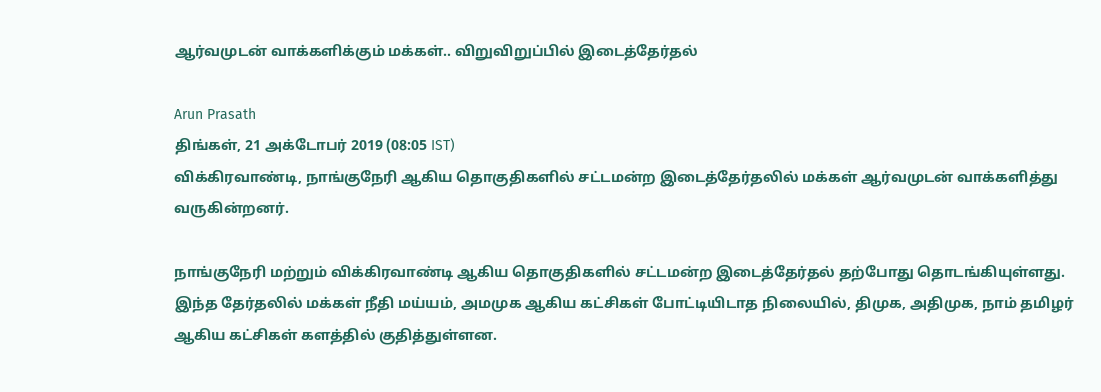ஆர்வமுடன் வாக்களிக்கும் மக்கள்.. விறுவிறுப்பில் இடைத்தேர்தல்

Arun Prasath
திங்கள், 21 அக்டோபர் 2019 (08:05 IST)
விக்கிரவாண்டி, நாங்குநேரி ஆகிய தொகுதிகளில் சட்டமன்ற இடைத்தேர்தலில் மக்கள் ஆர்வமுடன் வாக்களித்து வருகின்றனர்.

நாங்குநேரி மற்றும் விக்கிரவாண்டி ஆகிய தொகுதிகளில் சட்டமன்ற இடைத்தேர்தல் தற்போது தொடங்கியுள்ளது. இந்த தேர்தலில் மக்கள் நீதி மய்யம், அமமுக ஆகிய கட்சிகள் போட்டியிடாத நிலையில், திமுக, அதிமுக, நாம் தமிழர் ஆகிய கட்சிகள் களத்தில் குதித்துள்ளன.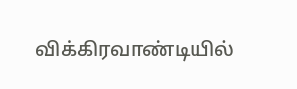விக்கிரவாண்டியில்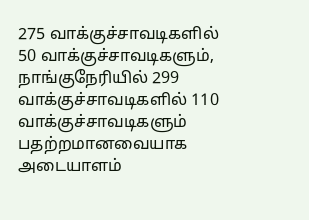275 வாக்குச்சாவடிகளில் 50 வாக்குச்சாவடிகளும், நாங்குநேரியில் 299 வாக்குச்சாவடிகளில் 110 வாக்குச்சாவடிகளும் பதற்றமானவையாக அடையாளம்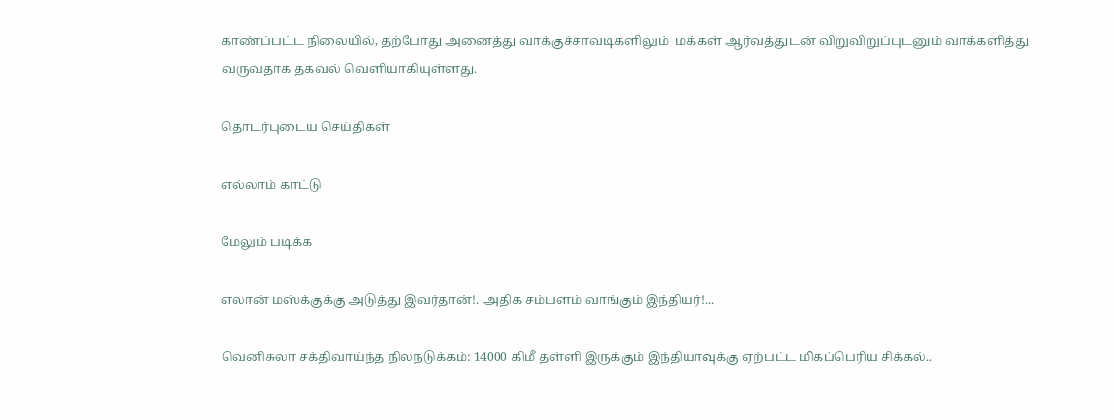காண்ப்பட்ட நிலையில், தற்போது அனைத்து வாக்குச்சாவடிகளிலும்  மக்கள் ஆர்வத்துடன் விறுவிறுப்புடனும் வாக்களித்து வருவதாக தகவல் வெளியாகியுள்ளது.

தொடர்புடைய செய்திகள்

எல்லாம் காட்டு

மேலும் படிக்க

எலான் மஸ்க்குக்கு அடுத்து இவர்தான்!. அதிக சம்பளம் வாங்கும் இந்தியர்!...

வெனிசுலா சக்திவாய்ந்த நிலநடுக்கம்: 14000 கிமீ தள்ளி இருக்கும் இந்தியாவுக்கு ஏற்பட்ட மிகப்பெரிய சிக்கல்..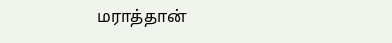மராத்தான்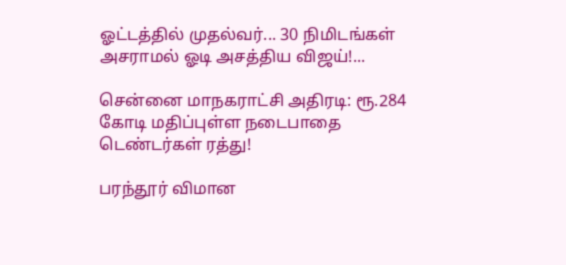ஓட்டத்தில் முதல்வர்... 30 நிமிடங்கள் அசராமல் ஓடி அசத்திய விஜய்!...

சென்னை மாநகராட்சி அதிரடி: ரூ.284 கோடி மதிப்புள்ள நடைபாதை டெண்டர்கள் ரத்து!

பரந்தூர் விமான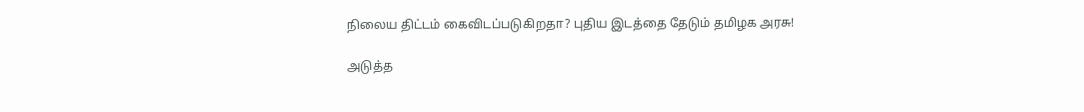நிலைய திட்டம் கைவிடப்படுகிறதா? புதிய இடத்தை தேடும் தமிழக அரசு!

அடுத்த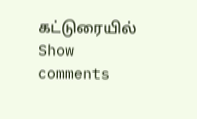கட்டுரையில்
Show comments